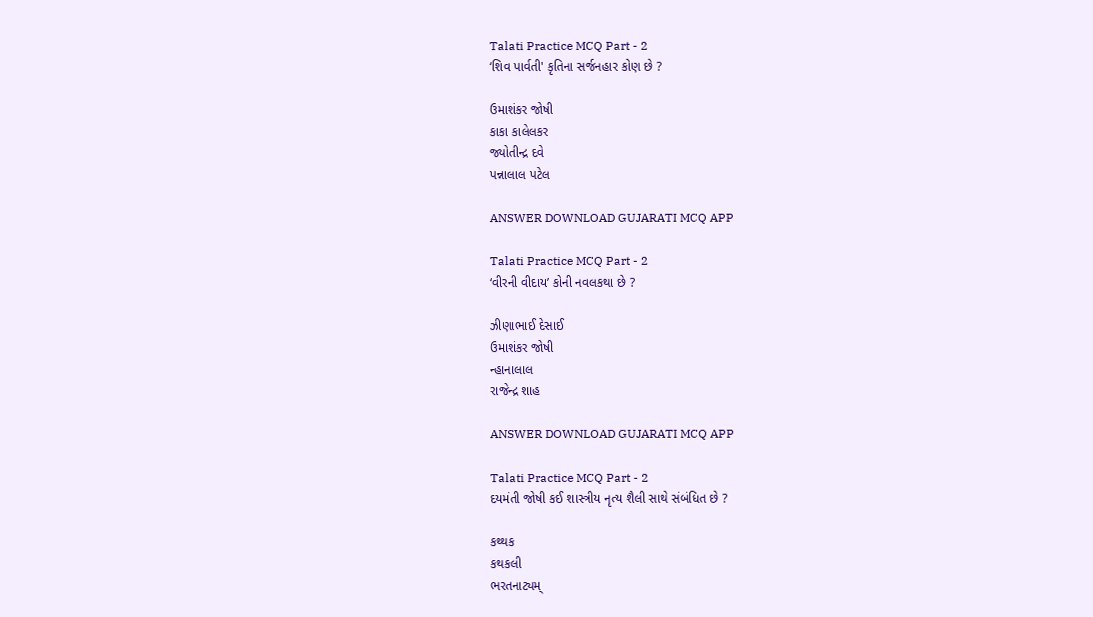Talati Practice MCQ Part - 2
‘શિવ પાર્વતી' કૃતિના સર્જનહાર કોણ છે ?

ઉમાશંકર જોષી
કાકા કાલેલકર
જ્યોતીન્દ્ર દવે
પન્નાલાલ પટેલ

ANSWER DOWNLOAD GUJARATI MCQ APP

Talati Practice MCQ Part - 2
‘વીરની વીદાય’ કોની નવલકથા છે ?

ઝીણાભાઈ દેસાઈ
ઉમાશંકર જોષી
ન્હાનાલાલ
રાજેન્દ્ર શાહ

ANSWER DOWNLOAD GUJARATI MCQ APP

Talati Practice MCQ Part - 2
દયમંતી જોષી કઈ શાસ્ત્રીય નૃત્ય શૈલી સાથે સંબંધિત છે ?

કથ્થક
કથકલી
ભરતનાટ્યમ્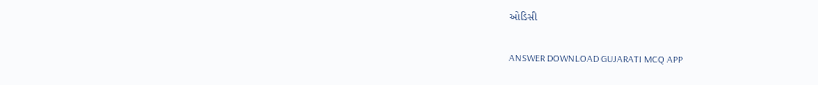ઓડિસી

ANSWER DOWNLOAD GUJARATI MCQ APP